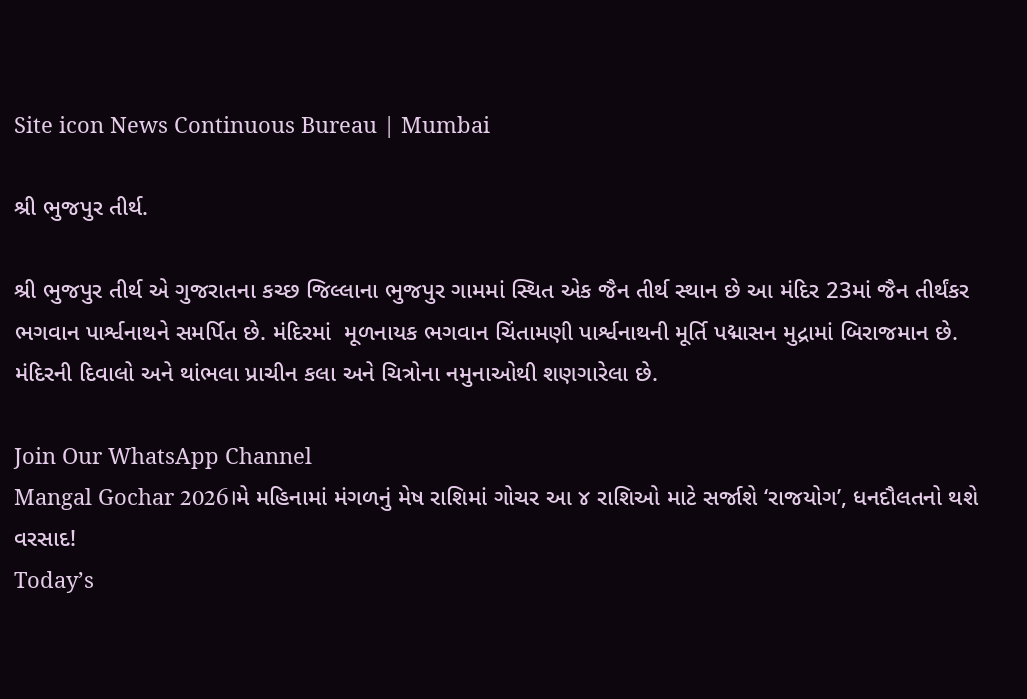Site icon News Continuous Bureau | Mumbai

શ્રી ભુજપુર તીર્થ.

શ્રી ભુજપુર તીર્થ એ ગુજરાતના કચ્છ જિલ્લાના ભુજપુર ગામમાં સ્થિત એક જૈન તીર્થ સ્થાન છે આ મંદિર 23માં જૈન તીર્થંકર ભગવાન પાર્શ્વનાથને સમર્પિત છે. મંદિરમાં  મૂળનાયક ભગવાન ચિંતામણી પાર્શ્વનાથની મૂર્તિ પદ્માસન મુદ્રામાં બિરાજમાન છે. મંદિરની દિવાલો અને થાંભલા પ્રાચીન કલા અને ચિત્રોના નમુનાઓથી શણગારેલા છે.

Join Our WhatsApp Channel
Mangal Gochar 2026।મે મહિનામાં મંગળનું મેષ રાશિમાં ગોચર આ ૪ રાશિઓ માટે સર્જાશે ‘રાજયોગ’, ધનદૌલતનો થશે વરસાદ!
Today’s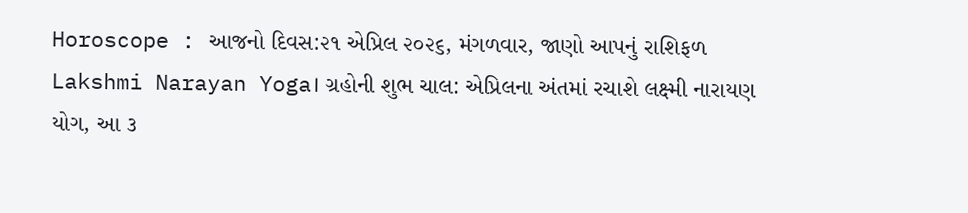Horoscope : આજનો દિવસ:૨૧ એપ્રિલ ૨૦૨૬, મંગળવાર, જાણો આપનું રાશિફળ
Lakshmi Narayan Yoga। ગ્રહોની શુભ ચાલ: એપ્રિલના અંતમાં રચાશે લક્ષ્મી નારાયણ યોગ, આ ૩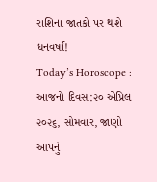રાશિના જાતકો પર થશે ધનવર્ષા!
Today’s Horoscope : આજનો દિવસ:૨૦ એપ્રિલ ૨૦૨૬, સોમવાર, જાણો આપનું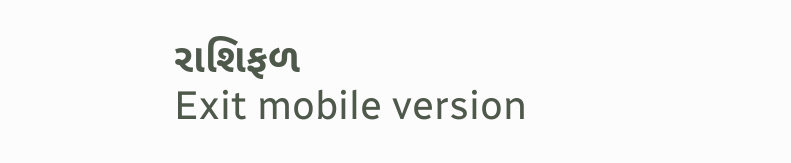રાશિફળ
Exit mobile version